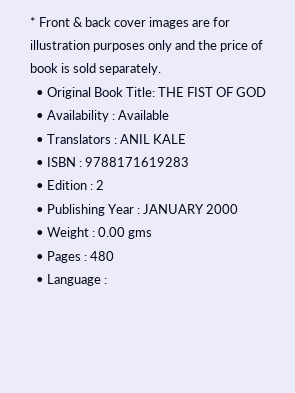* Front & back cover images are for illustration purposes only and the price of book is sold separately.
  • Original Book Title: THE FIST OF GOD
  • Availability : Available
  • Translators : ANIL KALE
  • ISBN : 9788171619283
  • Edition : 2
  • Publishing Year : JANUARY 2000
  • Weight : 0.00 gms
  • Pages : 480
  • Language :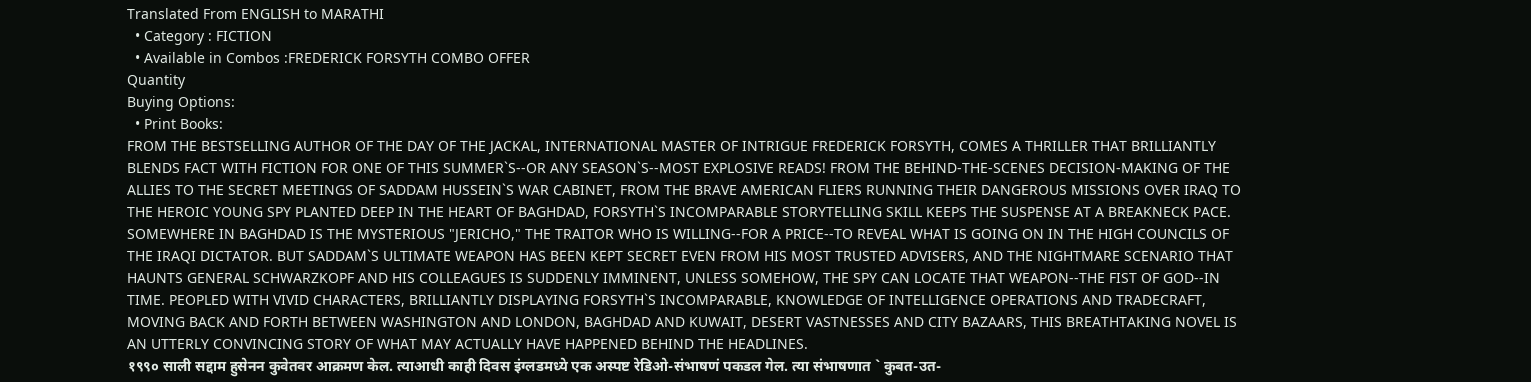Translated From ENGLISH to MARATHI
  • Category : FICTION
  • Available in Combos :FREDERICK FORSYTH COMBO OFFER
Quantity
Buying Options:
  • Print Books:
FROM THE BESTSELLING AUTHOR OF THE DAY OF THE JACKAL, INTERNATIONAL MASTER OF INTRIGUE FREDERICK FORSYTH, COMES A THRILLER THAT BRILLIANTLY BLENDS FACT WITH FICTION FOR ONE OF THIS SUMMER`S--OR ANY SEASON`S--MOST EXPLOSIVE READS! FROM THE BEHIND-THE-SCENES DECISION-MAKING OF THE ALLIES TO THE SECRET MEETINGS OF SADDAM HUSSEIN`S WAR CABINET, FROM THE BRAVE AMERICAN FLIERS RUNNING THEIR DANGEROUS MISSIONS OVER IRAQ TO THE HEROIC YOUNG SPY PLANTED DEEP IN THE HEART OF BAGHDAD, FORSYTH`S INCOMPARABLE STORYTELLING SKILL KEEPS THE SUSPENSE AT A BREAKNECK PACE. SOMEWHERE IN BAGHDAD IS THE MYSTERIOUS "JERICHO," THE TRAITOR WHO IS WILLING--FOR A PRICE--TO REVEAL WHAT IS GOING ON IN THE HIGH COUNCILS OF THE IRAQI DICTATOR. BUT SADDAM`S ULTIMATE WEAPON HAS BEEN KEPT SECRET EVEN FROM HIS MOST TRUSTED ADVISERS, AND THE NIGHTMARE SCENARIO THAT HAUNTS GENERAL SCHWARZKOPF AND HIS COLLEAGUES IS SUDDENLY IMMINENT, UNLESS SOMEHOW, THE SPY CAN LOCATE THAT WEAPON--THE FIST OF GOD--IN TIME. PEOPLED WITH VIVID CHARACTERS, BRILLIANTLY DISPLAYING FORSYTH`S INCOMPARABLE, KNOWLEDGE OF INTELLIGENCE OPERATIONS AND TRADECRAFT, MOVING BACK AND FORTH BETWEEN WASHINGTON AND LONDON, BAGHDAD AND KUWAIT, DESERT VASTNESSES AND CITY BAZAARS, THIS BREATHTAKING NOVEL IS AN UTTERLY CONVINCING STORY OF WHAT MAY ACTUALLY HAVE HAPPENED BEHIND THE HEADLINES.
१९९० साली सद्दाम हुसेनन कुवेतवर आक्रमण केल. त्याआधी काही दिवस इंग्लडमध्ये एक अस्पष्ट रेडिओ-संभाषणं पकडल गेल. त्या संभाषणात ` कुबत-उत-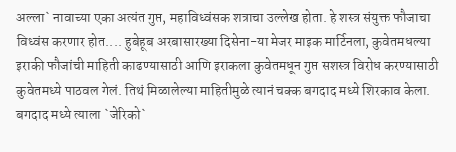अल्ला` नावाच्या एका अत्यंत गुप्त, महाविध्वंसक शत्राचा उल्लेख होता. हे शस्त्र संयुक्त फौजाचा विध्वंस करणार होत.... हुबेहूब अरबासारख्या दिसेना-या मेजर माइक मार्टिनला, कुवेतमधल्या इराकी फौजांची माहिती काढण्यासाठी आणि इराकला कुवेतमधून गुप्त सशस्त्र विरोध करण्यासाठी कुवेतमध्ये पाठवल गेलं. तिथं मिळालेल्या माहितीमुळे त्यानं चक्क बगदाद मध्ये शिरकाव केला. बगदाद मध्ये त्याला `जेरिको`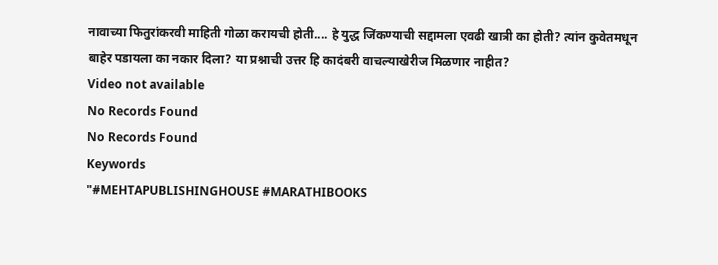नावाच्या फितुरांकरवी माहिती गोळा करायची होती.... हे युद्ध जिंकण्याची सद्दामला एवढी खात्री का होती? त्यांन कुवेतमधून बाहेर पडायला का नकार दिला? या प्रश्नाची उत्तर हि कादंबरी वाचल्याखेरीज मिळणार नाहीत?
Video not available
No Records Found
No Records Found
Keywords
"#MEHTAPUBLISHINGHOUSE #MARATHIBOOKS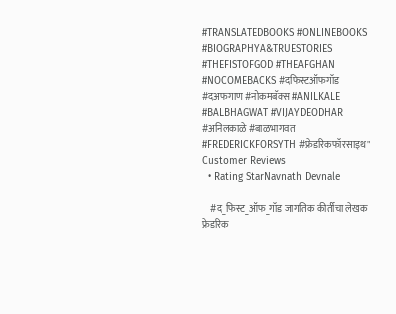#TRANSLATEDBOOKS #ONLINEBOOKS #BIOGRAPHYA&TRUESTORIES #THEFISTOFGOD #THEAFGHAN #NOCOMEBACKS #दफिस्टऑफगॉड #दअफगाण #नोकमबॅक्स #ANILKALE #BALBHAGWAT #VIJAYDEODHAR #अनिलकाळे #बाळभागवत #FREDERICKFORSYTH #फ्रेडरिकफॉरसाइथ"
Customer Reviews
  • Rating StarNavnath Devnale

    #द_फिस्ट_ऑफ_गॉड जागतिक कीर्तीचा लेखक फ्रेडरिक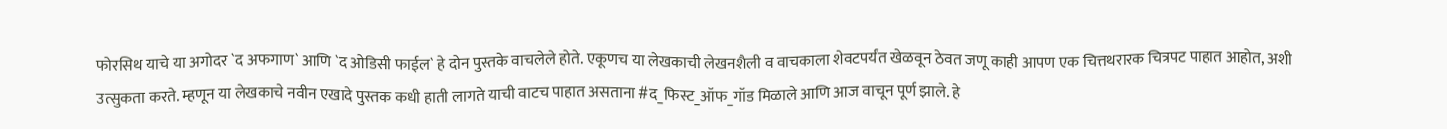फोरसिथ याचे या अगोदर `द अफगाण` आणि `द ओडिसी फाईल` हे दोन पुस्तके वाचलेले होते. एकूणच या लेखकाची लेखनशैली व वाचकाला शेवटपर्यंत खेळवून ठेवत जणू काही आपण एक चित्तथरारक चित्रपट पाहात आहोत, अशी उत्सुकता करते. म्हणून या लेखकाचे नवीन एखादे पुस्तक कधी हाती लागते याची वाटच पाहात असताना #द_फिस्ट_ऑफ_गॉड मिळाले आणि आज वाचून पूर्ण झाले. हे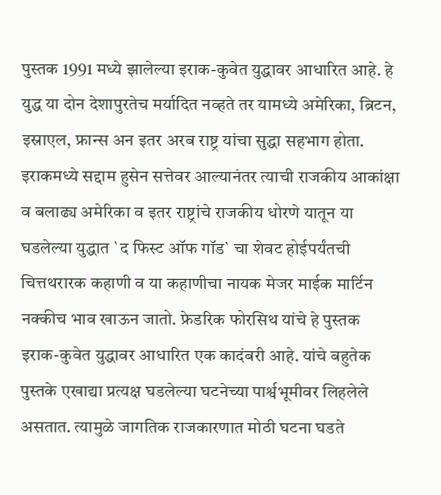पुस्तक 1991 मध्ये झालेल्या इराक-कुवेत युद्धावर आधारित आहे. हे युद्ध या दोन देशापुरतेच मर्यादित नव्हते तर यामध्ये अमेरिका, ब्रिटन, इस्राएल, फ्रान्स अन इतर अरब राष्ट्र यांचा सुद्धा सहभाग होता. इराकमध्ये सद्दाम हुसेन सत्तेवर आल्यानंतर त्याची राजकीय आकांक्षा व बलाढ्य अमेरिका व इतर राष्ट्रांचे राजकीय धोरणे यातून या घडलेल्या युद्धात `द फिस्ट ऑफ गॉड` चा शेवट होईपर्यंतची चित्तथरारक कहाणी व या कहाणीचा नायक मेजर माईक मार्टिन नक्कीच भाव खाऊन जातो. फ्रेडरिक फोरसिथ यांचे हे पुस्तक इराक-कुवेत युद्धावर आधारित एक कादंबरी आहे. यांचे बहुतेक पुस्तके एखाद्या प्रत्यक्ष घडलेल्या घटनेच्या पार्श्वभूमीवर लिहलेले असतात. त्यामुळे जागतिक राजकारणात मोठी घटना घडते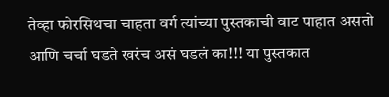तेव्हा फोरसिथचा चाहता वर्ग त्यांच्या पुस्तकाची वाट पाहात असतो आणि चर्चा घडते खरंच असं घडलं का!!! या पुस्तकात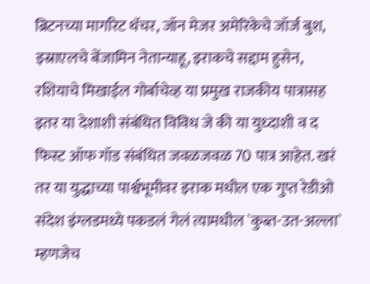ब्रिटनच्या मार्गारेट थॅचर, जॉन मेजर अमेरिकेचे जॉर्ज बुश, इस्राएलचे बेंजामिन नेतान्याहू, इराकचे सद्दाम हुसेन, रशियाचे मिखाईल गोर्बाचेव्ह या प्रमुख राजकीय पात्रासह इतर या देशाशी संबंधित विविध जे की या युध्दाशी व द फिस्ट ऑफ गॉड संबंधित जवळजवळ 70 पात्र आहेत. खरं तर या युद्धाच्या पार्श्वभूमीवर इराक मधील एक गुप्त रेडीओ संदेश इंग्लडमध्ये पकडलं गेलं त्यामधील `कुब्त-उत-अल्ला` म्हणजेच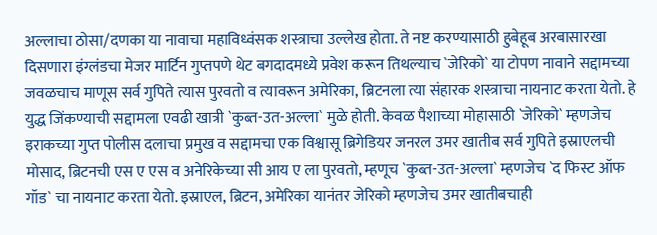अल्लाचा ठोसा/दणका या नावाचा महाविध्वंसक शस्त्राचा उल्लेख होता. ते नष्ट करण्यासाठी हुबेहूब अरबासारखा दिसणारा इंग्लंडचा मेजर मार्टिन गुप्तपणे थेट बगदादमध्ये प्रवेश करून तिथल्याच `जेरिको` या टोपण नावाने सद्दामच्या जवळचाच माणूस सर्व गुपिते त्यास पुरवतो व त्यावरून अमेरिका, ब्रिटनला त्या संहारक शस्त्राचा नायनाट करता येतो. हे युद्ध जिंकण्याची सद्दामला एवढी खात्री `कुब्त-उत-अल्ला` मुळे होती. केवळ पैशाच्या मोहासाठी `जेरिको` म्हणजेच इराकच्या गुप्त पोलीस दलाचा प्रमुख व सद्दामचा एक विश्वासू ब्रिगेडियर जनरल उमर खातीब सर्व गुपिते इस्राएलची मोसाद, ब्रिटनची एस ए एस व अनेरिकेच्या सी आय ए ला पुरवतो, म्हणूच `कुब्त-उत-अल्ला` म्हणजेच `द फिस्ट ऑफ गॉड` चा नायनाट करता येतो. इस्राएल, ब्रिटन, अमेरिका यानंतर जेरिको म्हणजेच उमर खातीबचाही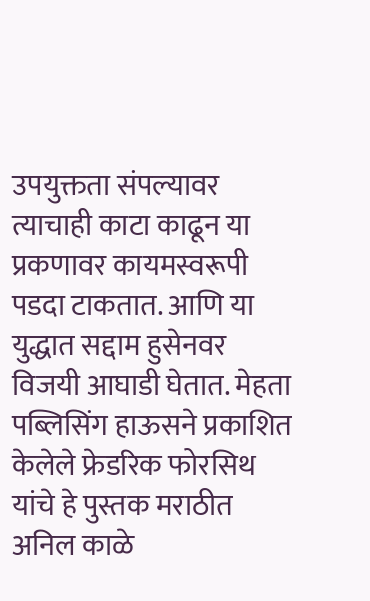उपयुक्तता संपल्यावर त्याचाही काटा काढून या प्रकणावर कायमस्वरूपी पडदा टाकतात. आणि या युद्धात सद्दाम हुसेनवर विजयी आघाडी घेतात. मेहता पब्लिसिंग हाऊसने प्रकाशित केलेले फ्रेडरिक फोरसिथ यांचे हे पुस्तक मराठीत अनिल काळे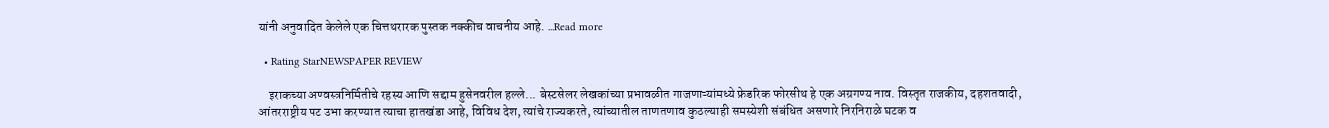यांनी अनुवादित केलेले एक चित्तथरारक पुस्तक नक्कीच वाचनीय आहे. ...Read more

  • Rating StarNEWSPAPER REVIEW

    इराकच्या अण्वस्त्रनिर्मितीचे रहस्य आणि सद्दाम हुसेनवरील हल्ले... बेस्टसेलर लेखकांच्या प्रभावळीत गाजणाऱ्यांमध्ये फ्रेडरिक फोरसीथ हे एक अग्रगण्य नाव. विस्तृत राजकीय, दहशतवादी, आंतरराष्ट्रीय पट उभा करण्यात त्याचा हातखंडा आहे, विविध देश, त्यांचे राज्यकरते, त्यांच्यातील ताणतणाव कुठल्याही समस्येशी संबंधित असणारे निरनिराळे घटक व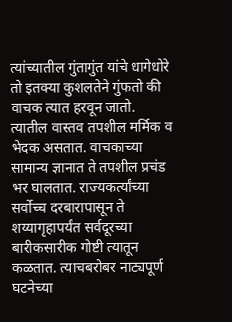त्यांच्यातील गुंतागुंत यांचे धागेधोरे तो इतक्या कुशलतेने गुंफतो की वाचक त्यात हरवून जातो. त्यातील वास्तव तपशील मर्मिक व भेदक असतात. वाचकाच्या सामान्य ज्ञानात ते तपशील प्रचंड भर घालतात. राज्यकर्त्यांच्या सर्वोच्च दरबारापासून ते शय्यागृहापर्यंत सर्वदूरच्या बारीकसारीक गोष्टी त्यातून कळतात. त्याचबरोबर नाट्यपूर्ण घटनेच्या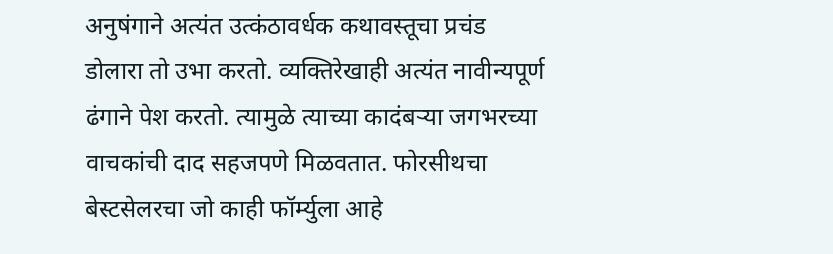अनुषंगाने अत्यंत उत्कंठावर्धक कथावस्तूचा प्रचंड डोलारा तो उभा करतो. व्यक्तिरेखाही अत्यंत नावीन्यपूर्ण ढंगाने पेश करतो. त्यामुळे त्याच्या कादंबऱ्या जगभरच्या वाचकांची दाद सहजपणे मिळवतात. फोरसीथचा बेस्टसेलरचा जो काही फॉर्म्युला आहे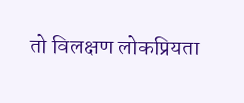तो विलक्षण लोकप्रियता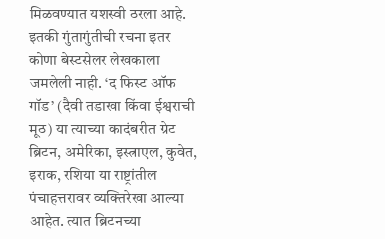मिळवण्यात यशस्वी ठरला आहे. इतकी गुंतागुंतीची रचना इतर कोणा बेस्टसेलर लेखकाला जमलेली नाही. ‘द फिस्ट ऑफ गॉड’ (दैवी तडाखा किंवा ईश्वराची मूठ) या त्याच्या कादंबरीत ग्रेट ब्रिटन, अमेरिका, इस्त्राएल, कुवेत, इराक, रशिया या राष्ट्रांतील पंचाहत्तरावर व्यक्तिरेखा आल्या आहेत. त्यात ब्रिटनच्या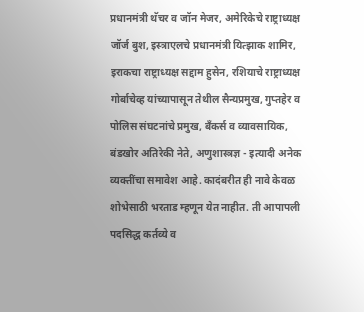प्रधानमंत्री थॅचर व जॉन मेजर, अमेरिकेचे राष्ट्राध्यक्ष जॉर्ज बुश, इस्त्राएलचे प्रधानमंत्री यित्झाक शामिर, इराकचा राष्ट्राध्यक्ष सद्दाम हुसेन, रशियाचे राष्ट्राध्यक्ष गोर्बाचेव्ह यांच्यापासून तेथील सैन्यप्रमुख, गुप्तहेर व पोलिस संघटनांचे प्रमुख, बँकर्स व व्यावसायिक, बंडखोर अतिरेकी नेते, अणुशास्त्रज्ञ - इत्यादी अनेक व्यक्तींचा समावेश आहे. कादंबरीत ही नावे केवळ शोभेसाठी भरताड म्हणून येत नाहीत. ती आपापली पदसिद्ध कर्तव्ये व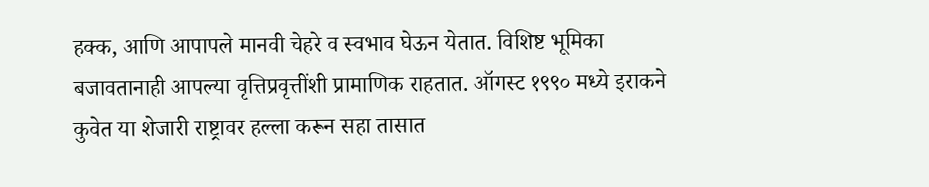हक्क, आणि आपापले मानवी चेहरे व स्वभाव घेऊन येतात. विशिष्ट भूमिका बजावतानाही आपल्या वृत्तिप्रवृत्तींशी प्रामाणिक राहतात. ऑगस्ट १९९० मध्ये इराकने कुवेत या शेजारी राष्ट्रावर हल्ला करून सहा तासात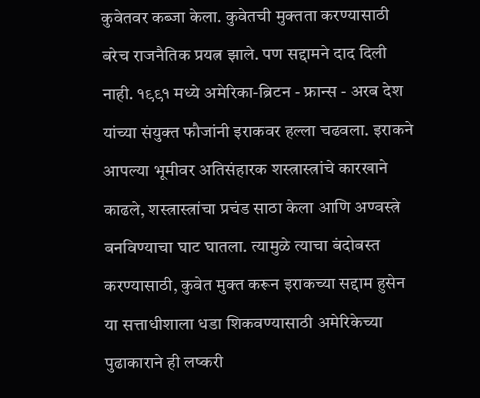कुवेतवर कब्जा केला. कुवेतची मुक्तता करण्यासाठी बरेच राजनैतिक प्रयत्न झाले. पण सद्दामने दाद दिली नाही. १९९१ मध्ये अमेरिका-ब्रिटन - फ्रान्स - अरब देश यांच्या संयुक्त फौजांनी इराकवर हल्ला चढवला. इराकने आपल्या भूमीवर अतिसंहारक शस्त्रास्त्रांचे कारखाने काढले, शस्त्रास्त्रांचा प्रचंड साठा केला आणि अण्वस्त्रे बनविण्याचा घाट घातला. त्यामुळे त्याचा बंदोबस्त करण्यासाठी, कुवेत मुक्त करून इराकच्या सद्दाम हुसेन या सत्ताधीशाला धडा शिकवण्यासाठी अमेरिकेच्या पुढाकाराने ही लष्करी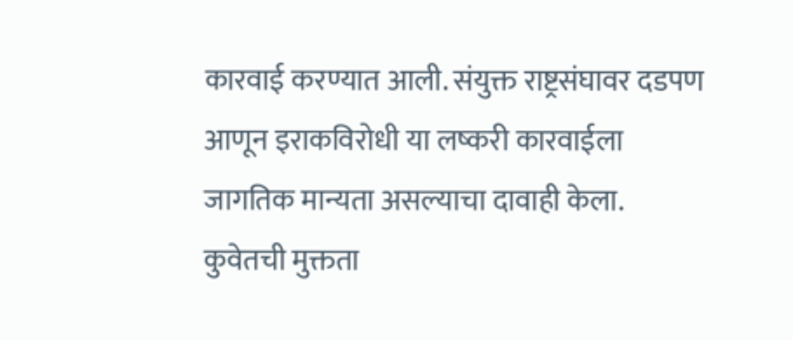कारवाई करण्यात आली. संयुक्त राष्ट्रसंघावर दडपण आणून इराकविरोधी या लष्करी कारवाईला जागतिक मान्यता असल्याचा दावाही केला. कुवेतची मुक्तता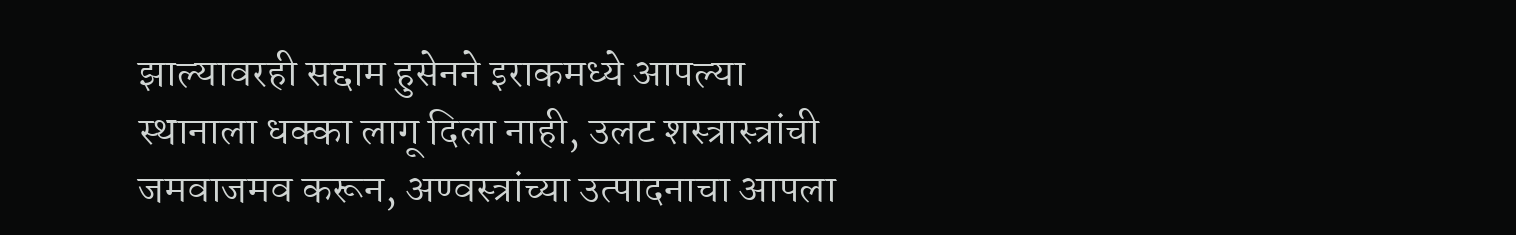झाल्यावरही सद्दाम हुसेनने इराकमध्ये आपल्या स्थानाला धक्का लागू दिला नाही, उलट शस्त्रास्त्रांची जमवाजमव करून, अण्वस्त्रांच्या उत्पादनाचा आपला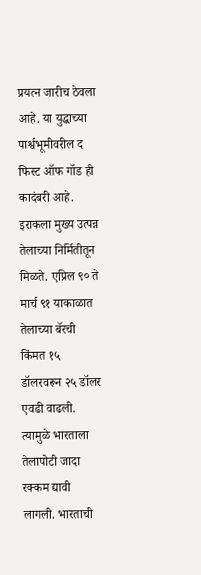प्रयत्न जारीच ठेवला आहे. या युद्धाच्या पार्श्वभूमीवरील द फिस्ट ऑफ गॉड ही कादंबरी आहे. इराकला मुख्य उत्पन्न तेलाच्या निर्मितीतून मिळते. एप्रिल ९० ते मार्च ९१ याकाळात तेलाच्या बॅरची किंमत १५ डॉलरवरून २५ डॉलर एवढी वाढली. त्यामुळे भारताला तेलापोटी जादा रक्कम द्यावी लागली. भारताची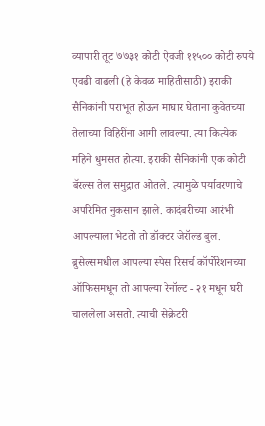व्यापारी तूट ७७३१ कोटी ऐवजी ११५०० कोटी रुपये एवढी वाढली (हे केवळ माहितीसाठी) इराकी सैनिकांनी पराभूत होऊन माघार घेताना कुवेतच्या तेलाच्या विहिरींना आगी लावल्या. त्या कित्येक महिने धुमसत होत्या. इराकी सैनिकांनी एक कोटी बॅरल्स तेल समुद्रात ओतले. त्यामुळे पर्यावरणाचे अपरिमित नुकसान झाले. कादंबरीच्या आरंभी आपल्याला भेटतो तो डॉक्टर जेरॉल्ड बुल. ब्रुसेल्समधील आपल्या स्पेस रिसर्च कॉर्पोरेशनच्या ऑफिसमधून तो आपल्या रेनॉल्ट - २१ मधून घरी चाललेला असतो. त्याची सेक्रेटरी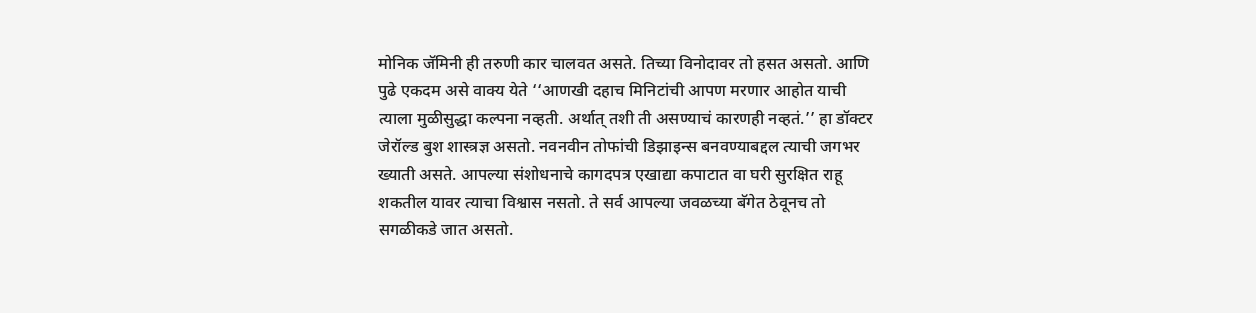मोनिक जॅमिनी ही तरुणी कार चालवत असते. तिच्या विनोदावर तो हसत असतो. आणि पुढे एकदम असे वाक्य येते ‘‘आणखी दहाच मिनिटांची आपण मरणार आहोत याची त्याला मुळीसुद्धा कल्पना नव्हती. अर्थात् तशी ती असण्याचं कारणही नव्हतं.’’ हा डॉक्टर जेरॉल्ड बुश शास्त्रज्ञ असतो. नवनवीन तोफांची डिझाइन्स बनवण्याबद्दल त्याची जगभर ख्याती असते. आपल्या संशोधनाचे कागदपत्र एखाद्या कपाटात वा घरी सुरक्षित राहू शकतील यावर त्याचा विश्वास नसतो. ते सर्व आपल्या जवळच्या बॅगेत ठेवूनच तो सगळीकडे जात असतो.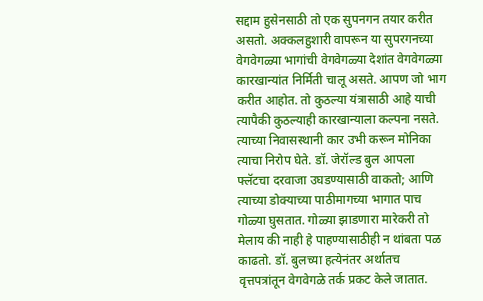सद्दाम हुसेनसाठी तो एक सुपनगन तयार करीत असतो. अक्कलहुशारी वापरून या सुपरगनच्या वेगवेगळ्या भागांची वेगवेगळ्या देशांत वेगवेगळ्या कारखान्यांत निर्मिती चालू असते. आपण जो भाग करीत आहोत. तो कुठल्या यंत्रासाठी आहे याची त्यापैकी कुठल्याही कारखान्याला कल्पना नसते. त्याच्या निवासस्थानी कार उभी करून मोनिका त्याचा निरोप घेते. डॉ. जेरॉल्ड बुल आपला फ्लॅटचा दरवाजा उघडण्यासाठी वाकतो; आणि त्याच्या डोक्याच्या पाठीमागच्या भागात पाच गोळ्या घुसतात. गोळ्या झाडणारा मारेकरी तो मेलाय की नाही हे पाहण्यासाठीही न थांबता पळ काढतो. डॉ. बुलच्या हत्येनंतर अर्थातच वृत्तपत्रांतून वेगवेगळे तर्क प्रकट केले जातात.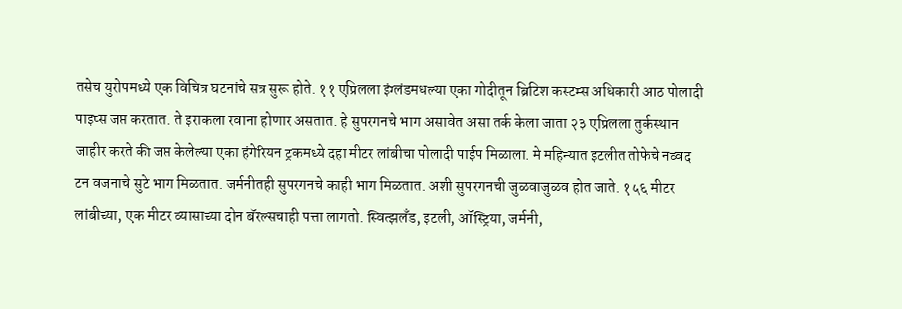तसेच युरोपमध्ये एक विचित्र घटनांचे सत्र सुरू होते. ११ एप्रिलला इंग्लंडमधल्या एका गोदीतून ब्रिटिश कस्टम्स अधिकारी आठ पोलादी पाइप्स जप्त करतात. ते इराकला रवाना होणार असतात. हे सुपरगनचे भाग असावेत असा तर्क केला जाता २३ एप्रिलला तुर्कस्थान जाहीर करते की जप्त केलेल्या एका हंगेरियन ट्रकमध्ये दहा मीटर लांबीचा पोलादी पाईप मिळाला. मे महिन्यात इटलीत तोफेचे नव्वद टन वजनाचे सुटे भाग मिळतात. जर्मनीतही सुपरगनचे काही भाग मिळतात. अशी सुपरगनची जुळवाजुळव होत जाते. १५६ मीटर लांबीच्या, एक मीटर व्यासाच्या दोन बॅरल्सचाही पत्ता लागतो. स्वित्झलँड, इटली, ऑस्ट्रिया, जर्मनी,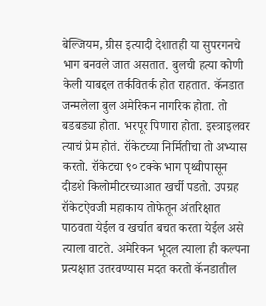बेल्जियम, ग्रीस इत्यादी देशातही या सुपरगनचे भाग बनवले जात असतात. बुलची हत्या कोणी केली याबद्दल तर्कवितर्क होत राहतात. कॅनडात जन्मलेला बुल अमेरिकन नागरिक होता. तो बडबड्या होता. भरपूर पिणारा होता. इस्त्राइलवर त्याचं प्रेम होतं. रॉकेटच्या निर्मितीचा तो अभ्यास करतो. रॉकेटचा ९० टक्के भाग पृथ्वीपासून दीडशे किलोमीटरच्याआत खर्ची पडतो. उपग्रह रॉकेटऐवजी महाकाय तोफेतून अंतरिक्षात पाठवता येईल व खर्चात बचत करता येईल असे त्याला वाटते. अमेरिकन भूदल त्याला ही कल्पना प्रत्यक्षात उतरवण्यास मदत करतो कॅनडातील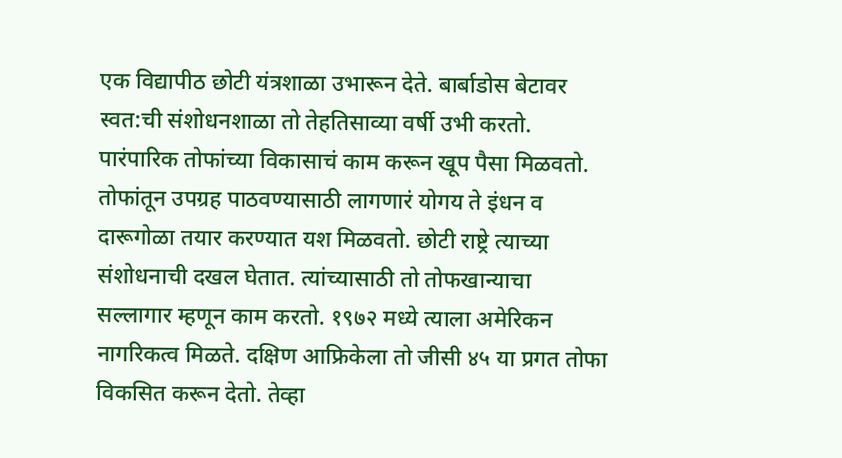एक विद्यापीठ छोटी यंत्रशाळा उभारून देते. बार्बाडोस बेटावर स्वत:ची संशोधनशाळा तो तेहतिसाव्या वर्षी उभी करतो. पारंपारिक तोफांच्या विकासाचं काम करून खूप पैसा मिळवतो. तोफांतून उपग्रह पाठवण्यासाठी लागणारं योगय ते इंधन व दारूगोळा तयार करण्यात यश मिळवतो. छोटी राष्ट्रे त्याच्या संशोधनाची दखल घेतात. त्यांच्यासाठी तो तोफखान्याचा सल्लागार म्हणून काम करतो. १९७२ मध्ये त्याला अमेरिकन नागरिकत्व मिळते. दक्षिण आफ्रिकेला तो जीसी ४५ या प्रगत तोफा विकसित करून देतो. तेव्हा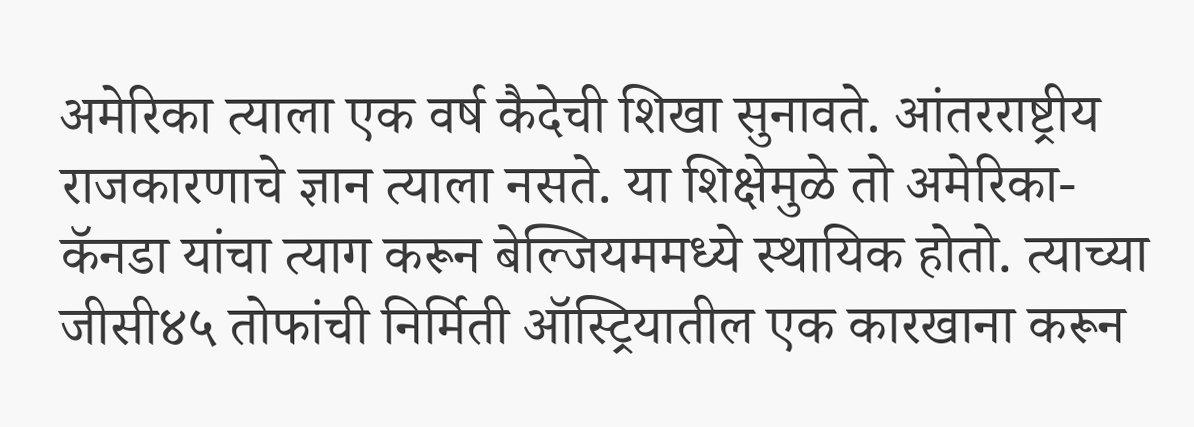अमेरिका त्याला एक वर्ष कैदेची शिखा सुनावते. आंतरराष्ट्रीय राजकारणाचे ज्ञान त्याला नसते. या शिक्षेमुळे तो अमेरिका-कॅनडा यांचा त्याग करून बेल्जियममध्ये स्थायिक होतो. त्याच्या जीसी४५ तोफांची निर्मिती ऑस्ट्रियातील एक कारखाना करून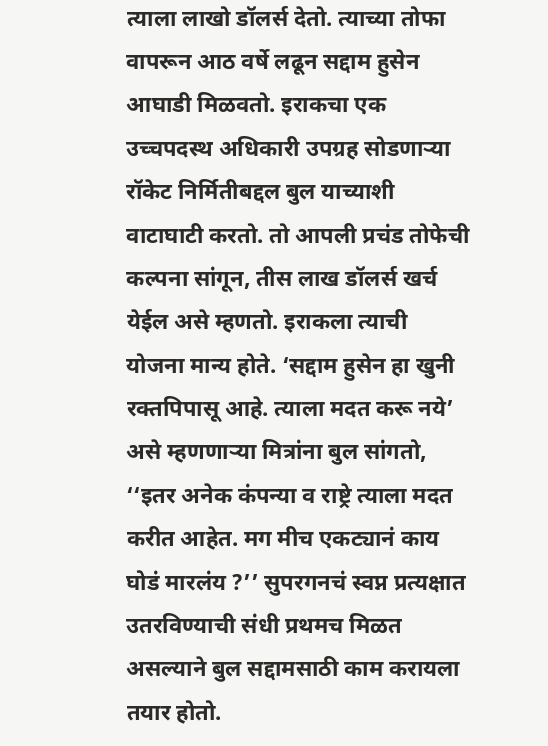त्याला लाखो डॉलर्स देतो. त्याच्या तोफा वापरून आठ वर्षे लढून सद्दाम हुसेन आघाडी मिळवतो. इराकचा एक उच्चपदस्थ अधिकारी उपग्रह सोडणाऱ्या रॉकेट निर्मितीबद्दल बुल याच्याशी वाटाघाटी करतो. तो आपली प्रचंड तोफेची कल्पना सांगून, तीस लाख डॉलर्स खर्च येईल असे म्हणतो. इराकला त्याची योजना मान्य होते. ‘सद्दाम हुसेन हा खुनी रक्तपिपासू आहे. त्याला मदत करू नये’ असे म्हणणाऱ्या मित्रांना बुल सांगतो, ‘‘इतर अनेक कंपन्या व राष्ट्रे त्याला मदत करीत आहेत. मग मीच एकट्यानं काय घोडं मारलंय ?’’ सुपरगनचं स्वप्न प्रत्यक्षात उतरविण्याची संधी प्रथमच मिळत असल्याने बुल सद्दामसाठी काम करायला तयार होतो.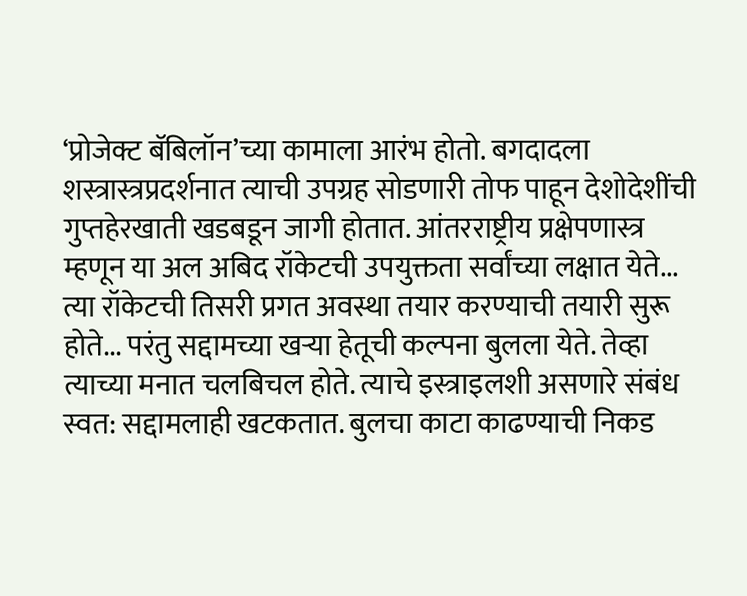‘प्रोजेक्ट बॅबिलॉन’च्या कामाला आरंभ होतो. बगदादला शस्त्रास्त्रप्रदर्शनात त्याची उपग्रह सोडणारी तोफ पाहून देशोदेशींची गुप्तहेरखाती खडबडून जागी होतात. आंतरराष्ट्रीय प्रक्षेपणास्त्र म्हणून या अल अबिद रॉकेटची उपयुक्तता सर्वांच्या लक्षात येते... त्या रॉकेटची तिसरी प्रगत अवस्था तयार करण्याची तयारी सुरू होते... परंतु सद्दामच्या खऱ्या हेतूची कल्पना बुलला येते. तेव्हा त्याच्या मनात चलबिचल होते. त्याचे इस्त्राइलशी असणारे संबंध स्वत: सद्दामलाही खटकतात. बुलचा काटा काढण्याची निकड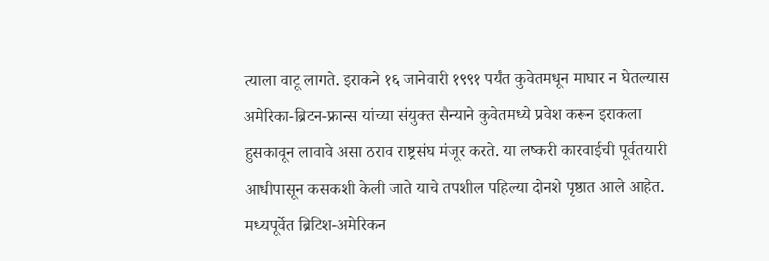त्याला वाटू लागते. इराकने १६ जानेवारी १९९१ पर्यंत कुवेतमधून माघार न घेतल्यास अमेरिका-ब्रिटन-फ्रान्स यांच्या संयुक्त सैन्याने कुवेतमध्ये प्रवेश करून इराकला हुसकावून लावावे असा ठराव राष्ट्रसंघ मंजूर करते. या लष्करी कारवाईची पूर्वतयारी आधीपासून कसकशी केली जाते याचे तपशील पहिल्या दोनशे पृष्ठात आले आहेत. मध्यपूर्वेत ब्रिटिश-अमेरिकन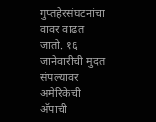गुप्तहेरसंघटनांचा वावर वाढत जातो. १६ जानेवारीची मुदत संपल्यावर अमेरिकेची अ‍ॅपाची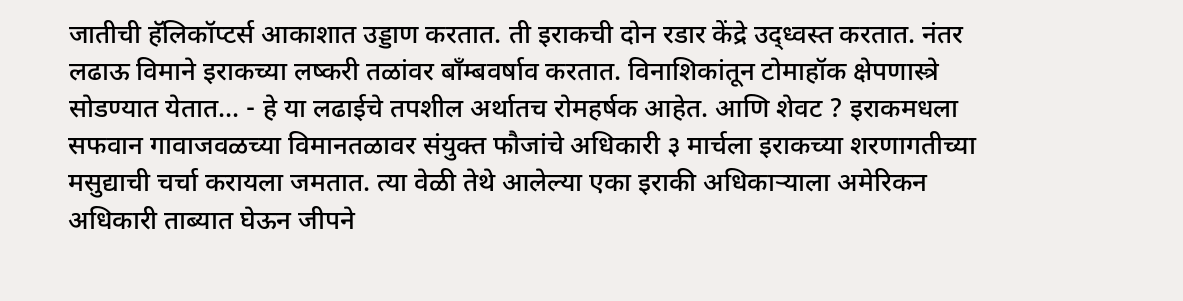जातीची हॅलिकॉप्टर्स आकाशात उड्डाण करतात. ती इराकची दोन रडार केंद्रे उद्ध्वस्त करतात. नंतर लढाऊ विमाने इराकच्या लष्करी तळांवर बाँम्बवर्षाव करतात. विनाशिकांतून टोमाहॉक क्षेपणास्त्रे सोडण्यात येतात... - हे या लढाईचे तपशील अर्थातच रोमहर्षक आहेत. आणि शेवट ? इराकमधला सफवान गावाजवळच्या विमानतळावर संयुक्त फौजांचे अधिकारी ३ मार्चला इराकच्या शरणागतीच्या मसुद्याची चर्चा करायला जमतात. त्या वेळी तेथे आलेल्या एका इराकी अधिकाऱ्याला अमेरिकन अधिकारी ताब्यात घेऊन जीपने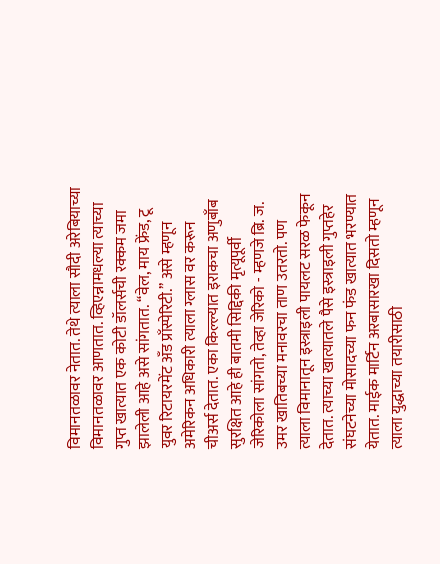विमानतळावर नेतात. तेथे त्याला सौदी अरेबियाच्या विमानतळावर आणतात. व्हिएन्नामधल्या त्याच्या गुप्त खात्यात एक कोटी डॉलर्सची रक्कम जमा झालेली आहे असे सांगतात. ‘‘वेल, माय फ्रेंड, टू युवर रिटायरमेंट अँड प्राँस्पेरिटी.’’ असे म्हणून अमेरिकन अधिकारी त्याला ग्लास वर करून चीअर्स देतात. एका किल्ल्यात इराकचा अणुबाँब सुरक्षित आहे ही बातमी सिद्दिकी मृत्यूपूर्वी जेरिकोला सांगतो, तेव्हा जेरिको - म्हणजे ब्रि. ज. उमर खातिबच्या मनावरचा ताण उतरतो. पण त्याला विमानातून इस्त्राइली पायलट सरळ फेकून देतात. त्याच्या खात्यातले पैसे इस्त्राइली गुप्तहेर संघटनेच्या मोसादच्या फन फंड खात्यात भरण्यात येतात. माईक मार्टिन अरबासारखा दिसतो म्हणून त्याला युद्धाच्या तयारीसाठी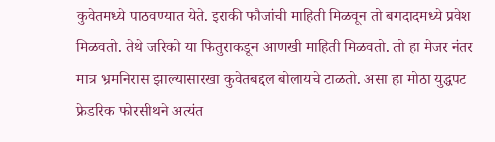कुवेतमध्ये पाठवण्यात येते. इराकी फौजांची माहिती मिळवून तो बगदादमध्ये प्रवेश मिळवतो. तेथे जरिको या फितुराकडून आणखी माहिती मिळवतो. तो हा मेजर नंतर मात्र भ्रमनिरास झाल्यासारखा कुवेतबद्दल बोलायचे टाळतो. असा हा मोठा युद्धपट फ्रेडरिक फोरसीथने अत्यंत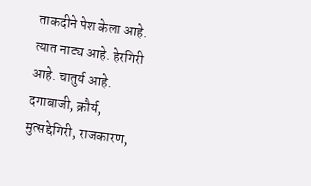ताकदीने पेश केला आहे. त्यात नाट्य आहे. हेरगिरी आहे. चातुर्य आहे. दगाबाजी, क्रौर्य, मुत्सद्देगिरी, राजकारण,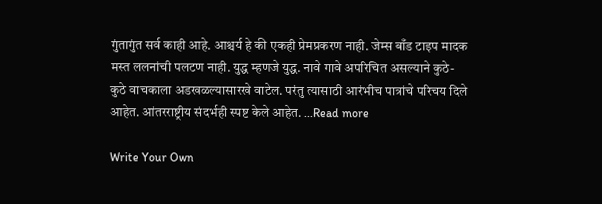गुंतागुंत सर्व काही आहे. आश्चर्य हे की एकही प्रेमप्रकरण नाही. जेम्स बाँड टाइप मादक मस्त ललनांची पलटण नाही. युद्ध म्हणजे युद्ध. नावे गावे अपरिचित असल्याने कुठे-कुठे वाचकाला अडखळल्यासारखे वाटेल. परंतु त्यासाठी आरंभीच पात्रांचे परिचय दिले आहेत. आंतरराष्ट्रीय संदर्भही स्पष्ट केले आहेत. ...Read more

Write Your Own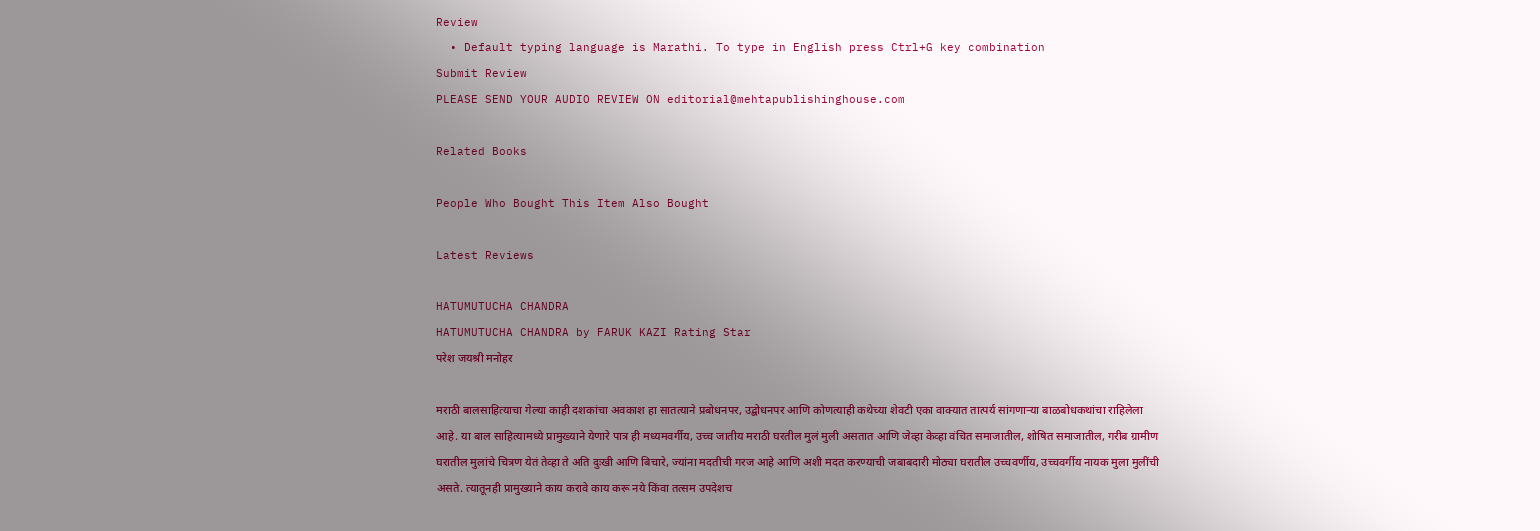Review
  • Default typing language is Marathi. To type in English press Ctrl+G key combination
Submit Review
PLEASE SEND YOUR AUDIO REVIEW ON editorial@mehtapublishinghouse.com

Related Books

People Who Bought This Item Also Bought

Latest Reviews

HATUMUTUCHA CHANDRA
HATUMUTUCHA CHANDRA by FARUK KAZI Rating Star
परेश जयश्री मनोहर

मराठी बालसाहित्याचा गेल्या काही दशकांचा अवकाश हा सातत्याने प्रबोधनपर, उद्बोधनपर आणि कोणत्याही कथेच्या शेवटी एका वाक्यात तात्पर्य सांगणाऱ्या बाळबोधकथांचा राहिलेला आहे. या बाल साहित्यामध्ये प्रामुख्याने येणारे पात्र ही मध्यमवर्गीय, उच्च जातीय मराठी घरतील मुलं मुली असतात आणि जेव्हा केव्हा वंचित समाजातील, शोषित समाजातील, गरीब ग्रामीण घरातील मुलांचे चित्रण येतं तेव्हा ते अति दुःखी आणि बिचारे, ज्यांना मदतीची गरज आहे आणि अशी मदत करण्याची जबाबदारी मोठ्या घरातील उच्चवर्णीय, उच्चवर्गीय नायक मुला मुलींची असते. त्यातूनही प्रामुख्याने काय करावे काय करू नये किंवा तत्सम उपदेशच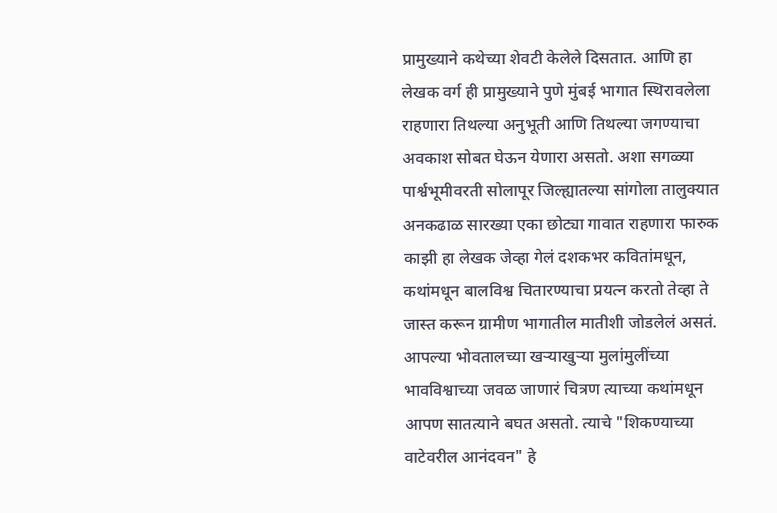प्रामुख्याने कथेच्या शेवटी केलेले दिसतात. आणि हा लेखक वर्ग ही प्रामुख्याने पुणे मुंबई भागात स्थिरावलेला राहणारा तिथल्या अनुभूती आणि तिथल्या जगण्याचा अवकाश सोबत घेऊन येणारा असतो. अशा सगळ्या पार्श्वभूमीवरती सोलापूर जिल्ह्यातल्या सांगोला तालुक्यात अनकढाळ सारख्या एका छोट्या गावात राहणारा फारुक काझी हा लेखक जेव्हा गेलं दशकभर कवितांमधून, कथांमधून बालविश्व चितारण्याचा प्रयत्न करतो तेव्हा ते जास्त करून ग्रामीण भागातील मातीशी जोडलेलं असतं. आपल्या भोवतालच्या खऱ्याखुऱ्या मुलांमुलींच्या भावविश्वाच्या जवळ जाणारं चित्रण त्याच्या कथांमधून आपण सातत्याने बघत असतो. त्याचे "शिकण्याच्या वाटेवरील आनंदवन" हे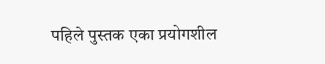पहिले पुस्तक एका प्रयोगशील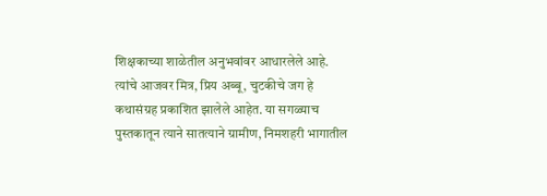शिक्षकाच्या शाळेतील अनुभवांवर आधारलेले आहे. त्यांचे आजवर मित्र, प्रिय अब्बू, चुटकीचे जग हे कथासंग्रह प्रकाशित झालेले आहेत. या सगळ्याच पुस्तकातून त्याने सातत्याने ग्रामीण, निमशहरी भागातील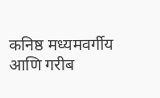कनिष्ठ मध्यमवर्गीय आणि गरीब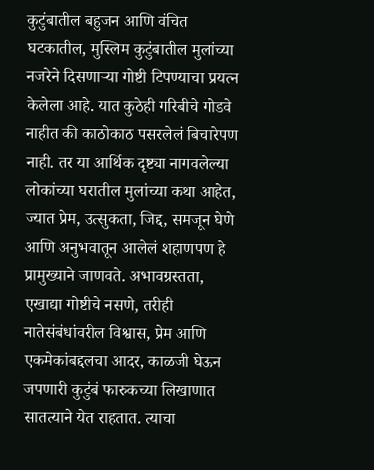कुटुंबातील बहुजन आणि वंचित घटकातील, मुस्लिम कुटुंबातील मुलांच्या नजरेने दिसणाऱ्या गोष्टी टिपण्याचा प्रयत्न केलेला आहे. यात कुठेही गरिबीचे गोडवे नाहीत की काठोकाठ पसरलेलं बिचारेपण नाही. तर या आर्थिक दृष्ट्या नागवलेल्या लोकांच्या घरातील मुलांच्या कथा आहेत, ज्यात प्रेम, उत्सुकता, जिद्द, समजून घेणे आणि अनुभवातून आलेलं शहाणपण हे प्रामुख्याने जाणवते. अभावग्रस्तता, एखाद्या गोष्टीचे नसणे, तरीही नातेसंबंधांवरील विश्वास, प्रेम आणि एकमेकांबद्दलचा आदर, काळजी घेऊन जपणारी कुटुंबं फारुकच्या लिखाणात सातत्याने येत राहतात. त्याचा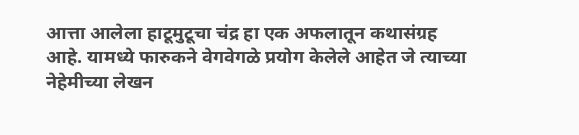आत्ता आलेला हाटूमुटूचा चंद्र हा एक अफलातून कथासंग्रह आहे. यामध्ये फारुकने वेगवेगळे प्रयोग केलेले आहेत जे त्याच्या नेहेमीच्या लेखन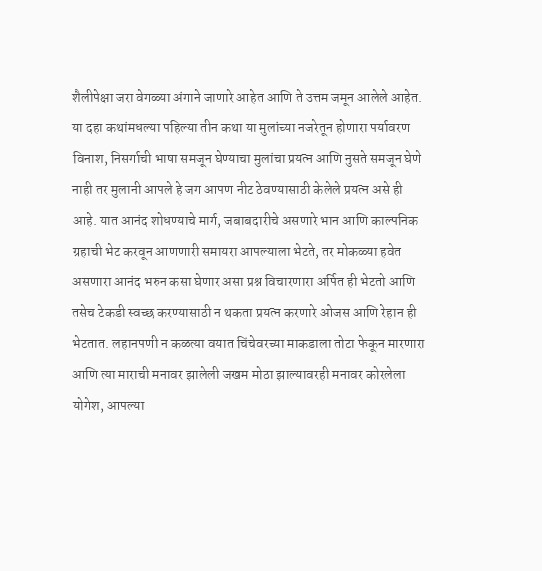शैलीपेक्षा जरा वेगळ्या अंगाने जाणारे आहेत आणि ते उत्तम जमून आलेले आहेत. या दहा कथांमधल्या पहिल्या तीन कथा या मुलांच्या नजरेतून होणारा पर्यावरण विनाश, निसर्गाची भाषा समजून घेण्याचा मुलांचा प्रयत्न आणि नुसते समजून घेणे नाही तर मुलानी आपले हे जग आपण नीट ठेवण्यासाठी केलेले प्रयत्न असे ही आहे. यात आनंद शोधण्याचे मार्ग, जबाबदारीचे असणारे भान आणि काल्पनिक ग्रहाची भेट करवून आणणारी समायरा आपल्याला भेटते, तर मोकळ्या हवेत असणारा आनंद भरुन कसा घेणार असा प्रश्न विचारणारा अर्पित ही भेटतो आणि तसेच टेकडी स्वच्छ करण्यासाठी न थकता प्रयत्न करणारे ओजस आणि रेहान ही भेटतात. लहानपणी न कळत्या वयात चिंचेवरच्या माकडाला तोटा फेकून मारणारा आणि त्या माराची मनावर झालेली जखम मोठा झाल्यावरही मनावर कोरलेला योगेश, आपल्या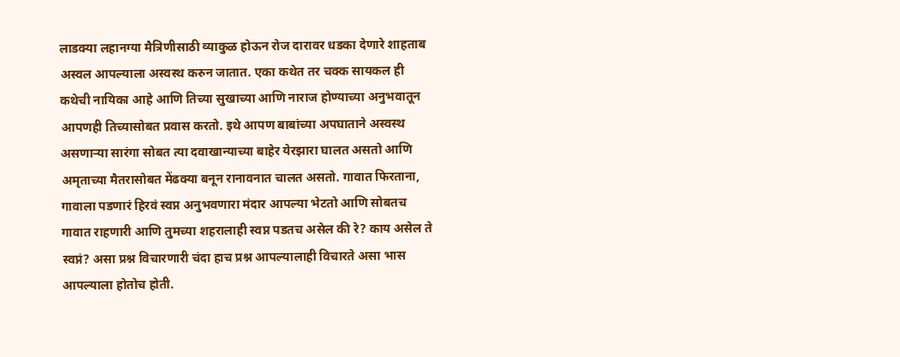लाडक्या लहानग्या मैत्रिणीसाठी व्याकुळ होऊन रोज दारावर धडका देणारे शाहताब अस्वल आपल्याला अस्वस्थ करुन जातात. एका कथेत तर चक्क सायकल ही कथेची नायिका आहे आणि तिच्या सुखाच्या आणि नाराज होण्याच्या अनुभवातून आपणही तिच्यासोबत प्रवास करतो. इथे आपण बाबांच्या अपघाताने अस्वस्थ असणाऱ्या सारंगा सोबत त्या दवाखान्याच्या बाहेर येरझारा घालत असतो आणि अमृताच्या मैतरासोबत मेंढक्या बनून रानावनात चालत असतो. गावात फिरताना, गावाला पडणारं हिरवं स्वप्न अनुभवणारा मंदार आपल्या भेटतो आणि सोबतच गावात राहणारी आणि तुमच्या शहरालाही स्वप्न पडतच असेल की रे? काय असेल ते स्वप्नं? असा प्रश्न विचारणारी चंदा हाच प्रश्न आपल्यालाही विचारते असा भास आपल्याला होतोच होती.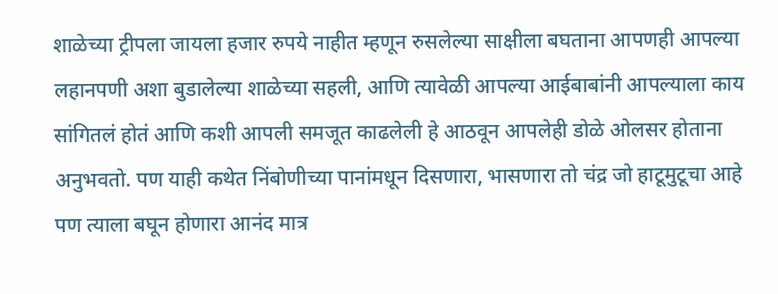शाळेच्या ट्रीपला जायला हजार रुपये नाहीत म्हणून रुसलेल्या साक्षीला बघताना आपणही आपल्या लहानपणी अशा बुडालेल्या शाळेच्या सहली, आणि त्यावेळी आपल्या आईबाबांनी आपल्याला काय सांगितलं होतं आणि कशी आपली समजूत काढलेली हे आठवून आपलेही डोळे ओलसर होताना अनुभवतो. पण याही कथेत निंबोणीच्या पानांमधून दिसणारा, भासणारा तो चंद्र जो हाटूमुटूचा आहे पण त्याला बघून होणारा आनंद मात्र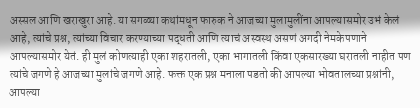अस्सल आणि खराखुरा आहे. या सगळ्या कथांमधून फारुक ने आजच्या मुलामुलींना आपल्यासमोर उभं केलं आहे, त्यांचे प्रश्न, त्यांच्या विचार करण्याच्या पद्धती आणि त्याचं अस्वस्थ असणं अगदी नेमकेपणाने आपल्यासमोर येतं. ही मुलं कोणत्याही एका शहरातली, एका भागातली किंवा एकसारख्या घरातली नाहीत पण त्यांचे जगणे हे आजच्या मुलांचे जगणे आहे. फक्त एक प्रश्न मनाला पडतो की आपल्या भोवतालच्या प्रश्नांनी, आपल्या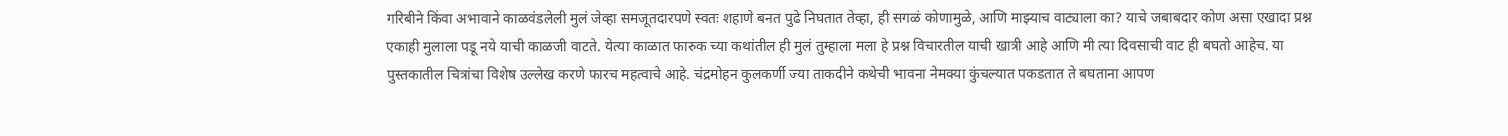गरिबीने किंवा अभावाने काळवंडलेली मुलं जेव्हा समजूतदारपणे स्वतः शहाणे बनत पुढे निघतात तेव्हा, ही सगळं कोणामुळे, आणि माझ्याच वाट्याला का? याचे जबाबदार कोण असा एखादा प्रश्न एकाही मुलाला पडू नये याची काळजी वाटते. येत्या काळात फारुक च्या कथांतील ही मुलं तुम्हाला मला हे प्रश्न विचारतील याची खात्री आहे आणि मी त्या दिवसाची वाट ही बघतो आहेच. या पुस्तकातील चित्रांचा विशेष उल्लेख करणे फारच महत्वाचे आहे. चंद्रमोहन कुलकर्णी ज्या ताकदीने कथेची भावना नेमक्या कुंचल्यात पकडतात ते बघताना आपण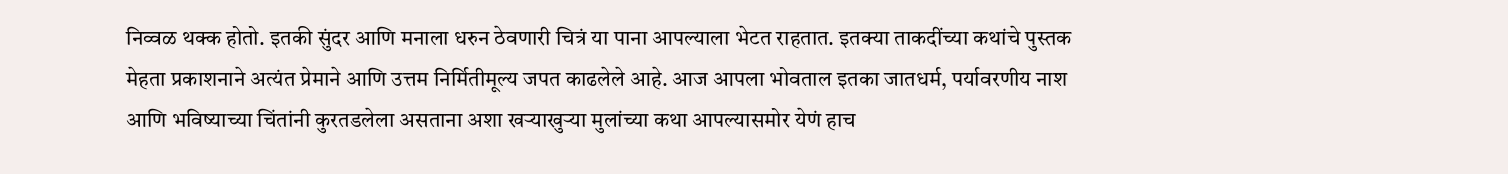निव्वळ थक्क होतो. इतकी सुंदर आणि मनाला धरुन ठेवणारी चित्रं या पाना आपल्याला भेटत राहतात. इतक्या ताकदींच्या कथांचे पुस्तक मेहता प्रकाशनाने अत्यंत प्रेमाने आणि उत्तम निर्मितीमूल्य जपत काढलेले आहे. आज आपला भोवताल इतका जातधर्म, पर्यावरणीय नाश आणि भविष्याच्या चिंतांनी कुरतडलेला असताना अशा खऱ्याखुऱ्या मुलांच्या कथा आपल्यासमोर येणं हाच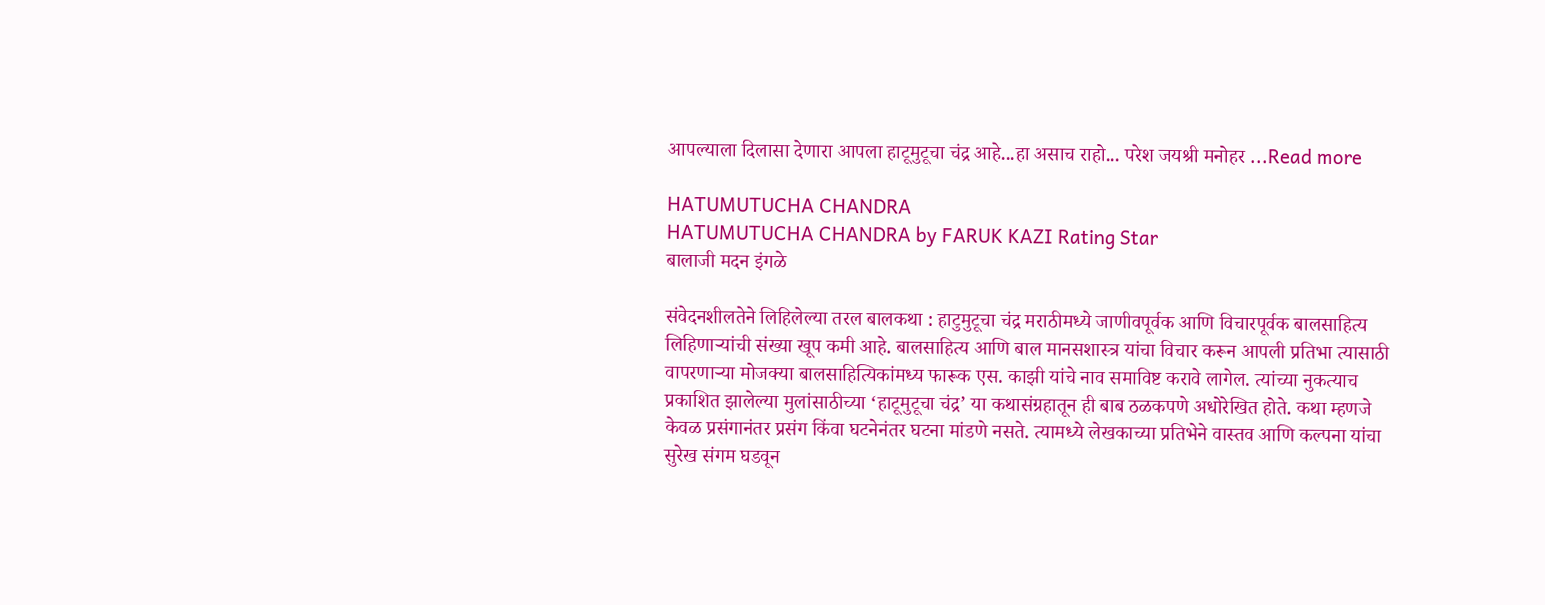आपल्याला दिलासा देणारा आपला हाटूमुटूचा चंद्र आहे...हा असाच राहो... परेश जयश्री मनोहर ...Read more

HATUMUTUCHA CHANDRA
HATUMUTUCHA CHANDRA by FARUK KAZI Rating Star
बालाजी मदन इंगळे

संवेदनशीलतेने लिहिलेल्या तरल बालकथा : हाटुमुटूचा चंद्र मराठीमध्ये जाणीवपूर्वक आणि विचारपूर्वक बालसाहित्य लिहिणाऱ्यांची संख्या खूप कमी आहे. बालसाहित्य आणि बाल मानसशास्त्र यांचा विचार करून आपली प्रतिभा त्यासाठी वापरणाऱ्या मोजक्या बालसाहित्यिकांमध्य फारूक एस. काझी यांचे नाव समाविष्ट करावे लागेल. त्यांच्या नुकत्याच प्रकाशित झालेल्या मुलांसाठीच्या ‘हाटूमुटूचा चंद्र’ या कथासंग्रहातून ही बाब ठळकपणे अधोरेखित होते. कथा म्हणजे केवळ प्रसंगानंतर प्रसंग किंवा घटनेनंतर घटना मांडणे नसते. त्यामध्ये लेखकाच्या प्रतिभेने वास्तव आणि कल्पना यांचा सुरेख संगम घडवून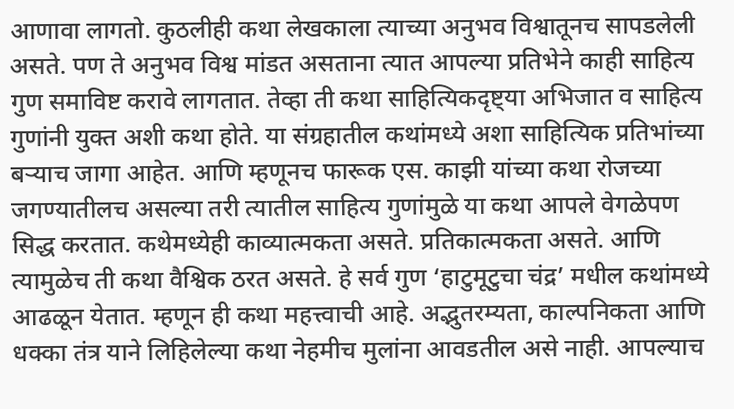आणावा लागतो. कुठलीही कथा लेखकाला त्याच्या अनुभव विश्वातूनच सापडलेली असते. पण ते अनुभव विश्व मांडत असताना त्यात आपल्या प्रतिभेने काही साहित्य गुण समाविष्ट करावे लागतात. तेव्हा ती कथा साहित्यिकदृष्ट्या अभिजात व साहित्य गुणांनी युक्त अशी कथा होते. या संग्रहातील कथांमध्ये अशा साहित्यिक प्रतिभांच्या बऱ्याच जागा आहेत. आणि म्हणूनच फारूक एस. काझी यांच्या कथा रोजच्या जगण्यातीलच असल्या तरी त्यातील साहित्य गुणांमुळे या कथा आपले वेगळेपण सिद्ध करतात. कथेमध्येही काव्यात्मकता असते. प्रतिकात्मकता असते. आणि त्यामुळेच ती कथा वैश्विक ठरत असते. हे सर्व गुण ‘हाटुमूटुचा चंद्र’ मधील कथांमध्ये आढळून येतात. म्हणून ही कथा महत्त्वाची आहे. अद्भुतरम्यता, काल्पनिकता आणि धक्का तंत्र याने लिहिलेल्या कथा नेहमीच मुलांना आवडतील असे नाही. आपल्याच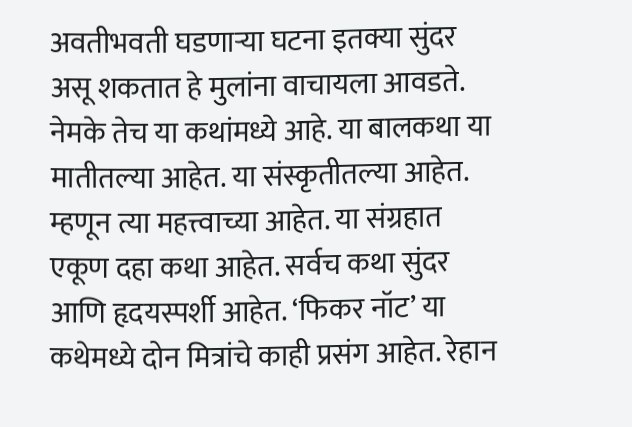अवतीभवती घडणाऱ्या घटना इतक्या सुंदर असू शकतात हे मुलांना वाचायला आवडते. नेमके तेच या कथांमध्ये आहे. या बालकथा या मातीतल्या आहेत. या संस्कृतीतल्या आहेत. म्हणून त्या महत्त्वाच्या आहेत. या संग्रहात एकूण दहा कथा आहेत. सर्वच कथा सुंदर आणि हृदयस्पर्शी आहेत. ‘फिकर नॉट’ या कथेमध्ये दोन मित्रांचे काही प्रसंग आहेत. रेहान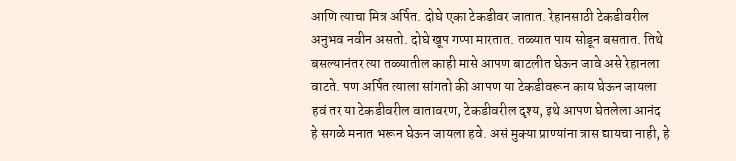आणि त्याचा मित्र अर्पित. दोघे एका टेकडीवर जातात. रेहानसाठी टेकडीवरील अनुभव नवीन असतो. दोघे खूप गप्पा मारतात. तळ्यात पाय सोडून बसतात. तिथे बसल्यानंतर त्या तळ्यातील काही मासे आपण बाटलीत घेऊन जावे असे रेहानला वाटते. पण अर्पित त्याला सांगतो की आपण या टेकडीवरून काय घेऊन जायला हवं तर या टेकडीवरील वातावरण, टेकडीवरील दृश्य, इथे आपण घेतलेला आनंद हे सगळे मनात भरून घेऊन जायला हवे. असं मुक्या प्राण्यांना त्रास द्यायचा नाही, हे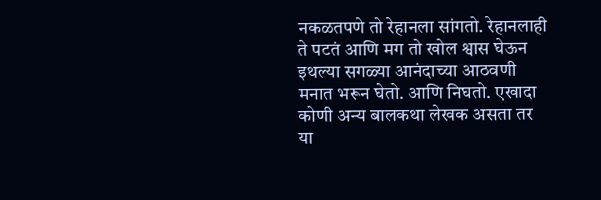नकळतपणे तो रेहानला सांगतो. रेहानलाही ते पटतं आणि मग तो खोल श्वास घेऊन इथल्या सगळ्या आनंदाच्या आठवणी मनात भरून घेतो. आणि निघतो. एखादा कोणी अन्य बालकथा लेखक असता तर या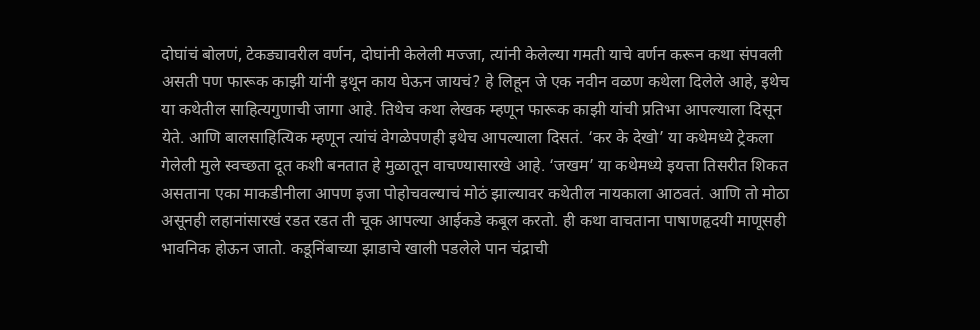दोघांचं बोलणं, टेकड्यावरील वर्णन, दोघांनी केलेली मज्जा, त्यांनी केलेल्या गमती याचे वर्णन करून कथा संपवली असती पण फारूक काझी यांनी इथून काय घेऊन जायचं? हे लिहून जे एक नवीन वळण कथेला दिलेले आहे, इथेच या कथेतील साहित्यगुणाची जागा आहे. तिथेच कथा लेखक म्हणून फारूक काझी यांची प्रतिभा आपल्याला दिसून येते. आणि बालसाहित्यिक म्हणून त्यांचं वेगळेपणही इथेच आपल्याला दिसतं. ‘कर के देखो’ या कथेमध्ये ट्रेकला गेलेली मुले स्वच्छता दूत कशी बनतात हे मुळातून वाचण्यासारखे आहे. ‘जखम’ या कथेमध्ये इयत्ता तिसरीत शिकत असताना एका माकडीनीला आपण इजा पोहोचवल्याचं मोठं झाल्यावर कथेतील नायकाला आठवतं. आणि तो मोठा असूनही लहानांसारखं रडत रडत ती चूक आपल्या आईकडे कबूल करतो. ही कथा वाचताना पाषाणहृदयी माणूसही भावनिक होऊन जातो. कडूनिंबाच्या झाडाचे खाली पडलेले पान चंद्राची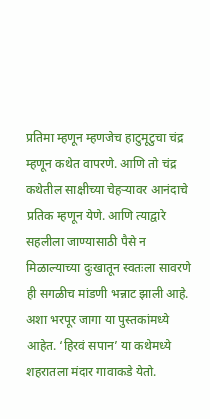प्रतिमा म्हणून म्हणजेच हाटुमूटुचा चंद्र म्हणून कथेत वापरणे. आणि तो चंद्र कथेतील साक्षीच्या चेहऱ्यावर आनंदाचे प्रतिक म्हणून येणे. आणि त्याद्वारे सहलीला जाण्यासाठी पैसे न मिळाल्याच्या दुःखातून स्वतःला सावरणे ही सगळीच मांडणी भन्नाट झाली आहे. अशा भरपूर जागा या पुस्तकांमध्ये आहेत. ‘हिरवं सपान’ या कथेमध्ये शहरातला मंदार गावाकडे येतो.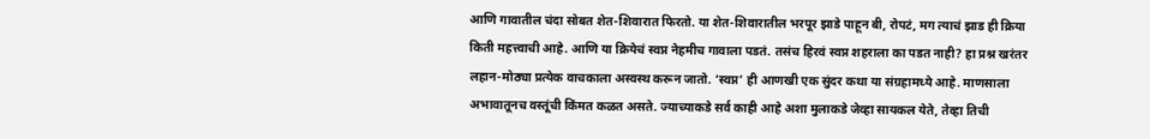आणि गावातील चंदा सोबत शेत-शिवारात फिरतो. या शेत-शिवारातील भरपूर झाडे पाहून बी, रोपटं, मग त्याचं झाड ही क्रिया किती महत्त्वाची आहे. आणि या क्रियेचं स्वप्न नेहमीच गावाला पडतं. तसंच हिरवं स्वप्न शहराला का पडत नाही? हा प्रश्न खरंतर लहान-मोठ्या प्रत्येक वाचकाला अस्वस्थ करून जातो. ‘स्वप्न’ ही आणखी एक सुंदर कथा या संग्रहामध्ये आहे. माणसाला अभावातूनच वस्तूंची किंमत कळत असते. ज्याच्याकडे सर्व काही आहे अशा मुलाकडे जेव्हा सायकल येते, तेव्हा तिची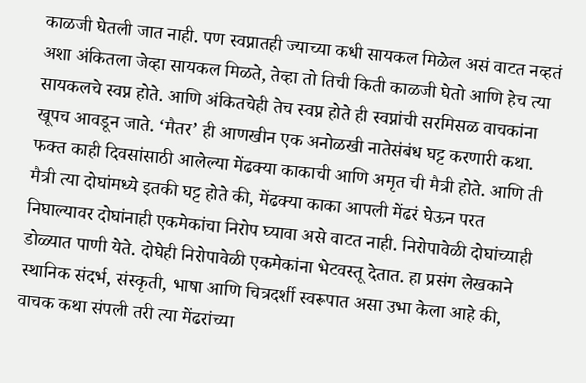काळजी घेतली जात नाही. पण स्वप्नातही ज्याच्या कधी सायकल मिळेल असं वाटत नव्हतं अशा अंकितला जेव्हा सायकल मिळते, तेव्हा तो तिची किती काळजी घेतो आणि हेच त्या सायकलचे स्वप्न होते. आणि अंकितचेही तेच स्वप्न होते ही स्वप्नांची सरमिसळ वाचकांना खूपच आवडून जाते. ‘मैतर’ ही आणखीन एक अनोळखी नातेसंबंध घट्ट करणारी कथा. फक्त काही दिवसांसाठी आलेल्या मेंढक्या काकाची आणि अमृत ची मैत्री होते. आणि ती मैत्री त्या दोघांमध्ये इतकी घट्ट होते की, मेंढक्या काका आपली मेंढरं घेऊन परत निघाल्यावर दोघांनाही एकमेकांचा निरोप घ्यावा असे वाटत नाही. निरोपावेळी दोघांच्याही डोळ्यात पाणी येते. दोघेही निरोपावेळी एकमेकांना भेटवस्तू देतात. हा प्रसंग लेखकाने स्थानिक संदर्भ, संस्कृती, भाषा आणि चित्रदर्शी स्वरूपात असा उभा केला आहे की, वाचक कथा संपली तरी त्या मेंढरांच्या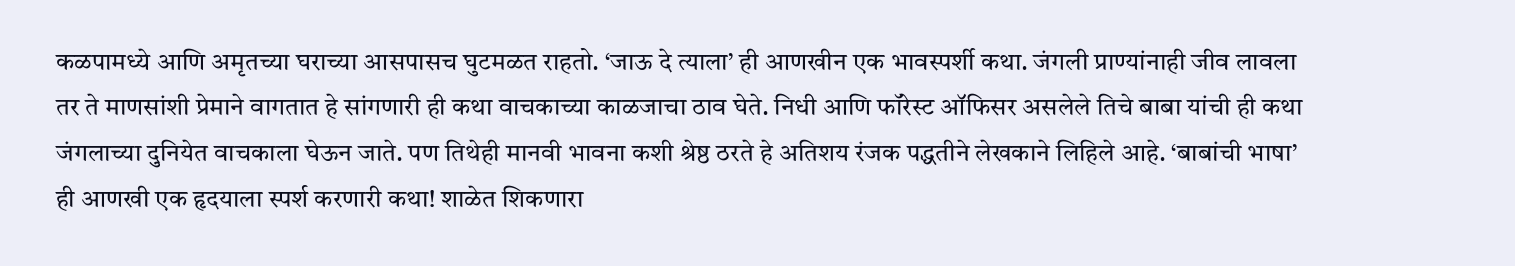कळपामध्ये आणि अमृतच्या घराच्या आसपासच घुटमळत राहतो. ‘जाऊ दे त्याला’ ही आणखीन एक भावस्पर्शी कथा. जंगली प्राण्यांनाही जीव लावला तर ते माणसांशी प्रेमाने वागतात हे सांगणारी ही कथा वाचकाच्या काळजाचा ठाव घेते. निधी आणि फॉरेस्ट ऑफिसर असलेले तिचे बाबा यांची ही कथा जंगलाच्या दुनियेत वाचकाला घेऊन जाते. पण तिथेही मानवी भावना कशी श्रेष्ठ ठरते हे अतिशय रंजक पद्धतीने लेखकाने लिहिले आहे. ‘बाबांची भाषा’ ही आणखी एक हृदयाला स्पर्श करणारी कथा! शाळेत शिकणारा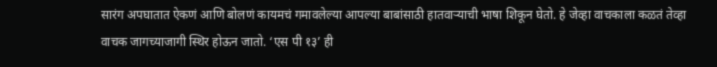सारंग अपघातात ऐकणं आणि बोलणं कायमचं गमावलेल्या आपल्या बाबांसाठी हातवाऱ्याची भाषा शिकून घेतो. हे जेव्हा वाचकाला कळतं तेव्हा वाचक जागच्याजागी स्थिर होऊन जातो. ‘एस पी १३’ ही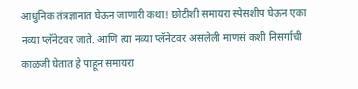आधुनिक तंत्रज्ञानात घेऊन जाणारी कथा! छोटीशी समायरा स्पेसशीप घेऊन एका नव्या प्लॅनेटवर जाते. आणि त्या नव्या प्लॅनेटवर असलेली माणसं कशी निसर्गाची काळजी घेतात हे पाहून समायरा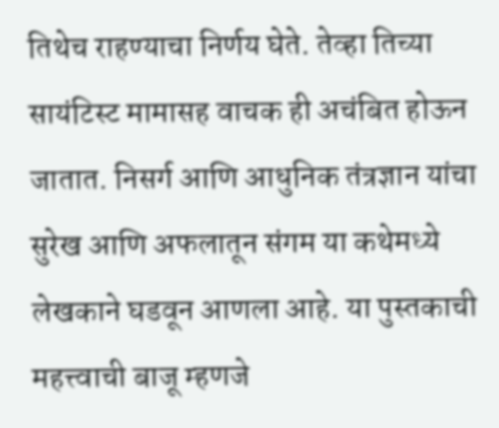तिथेच राहण्याचा निर्णय घेते. तेव्हा तिच्या सायंटिस्ट मामासह वाचक ही अचंबित होऊन जातात. निसर्ग आणि आधुनिक तंत्रज्ञान यांचा सुरेख आणि अफलातून संगम या कथेमध्ये लेखकाने घडवून आणला आहे. या पुस्तकाची महत्त्वाची बाजू म्हणजे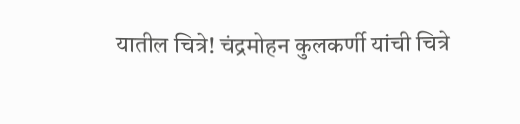यातील चित्रे! चंद्रमोहन कुलकर्णी यांची चित्रे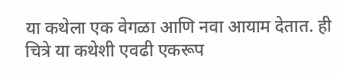या कथेला एक वेगळा आणि नवा आयाम देतात. ही चित्रे या कथेशी एवढी एकरूप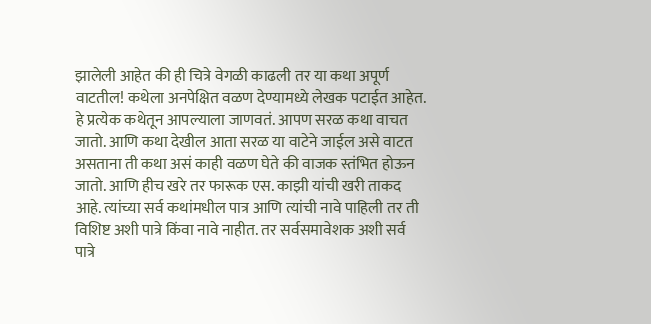झालेली आहेत की ही चित्रे वेगळी काढली तर या कथा अपूर्ण वाटतील! कथेला अनपेक्षित वळण देण्यामध्ये लेखक पटाईत आहेत. हे प्रत्येक कथेतून आपल्याला जाणवतं. आपण सरळ कथा वाचत जातो. आणि कथा देखील आता सरळ या वाटेने जाईल असे वाटत असताना ती कथा असं काही वळण घेते की वाजक स्तंभित होऊन जातो. आणि हीच खरे तर फारूक एस. काझी यांची खरी ताकद आहे. त्यांच्या सर्व कथांमधील पात्र आणि त्यांची नावे पाहिली तर ती विशिष्ट अशी पात्रे किंवा नावे नाहीत. तर सर्वसमावेशक अशी सर्व पात्रे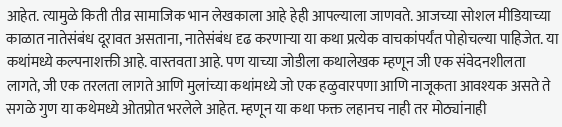आहेत. त्यामुळे किती तीव्र सामाजिक भान लेखकाला आहे हेही आपल्याला जाणवते. आजच्या सोशल मीडियाच्या काळात नातेसंबंध दूरावत असताना, नातेसंबंध दृढ करणाऱ्या या कथा प्रत्येक वाचकांपर्यंत पोहोचल्या पाहिजेत. या कथांमध्ये कल्पनाशक्ती आहे. वास्तवता आहे. पण याच्या जोडीला कथालेखक म्हणून जी एक संवेदनशीलता लागते, जी एक तरलता लागते आणि मुलांच्या कथांमध्ये जो एक हळुवारपणा आणि नाजूकता आवश्यक असते ते सगळे गुण या कथेमध्ये ओतप्रोत भरलेले आहेत. म्हणून या कथा फक्त लहानच नाही तर मोठ्यांनाही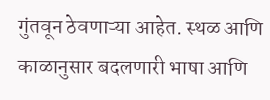गुंतवून ठेवणाऱ्या आहेत. स्थळ आणि काळानुसार बदलणारी भाषा आणि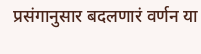प्रसंगानुसार बदलणारं वर्णन या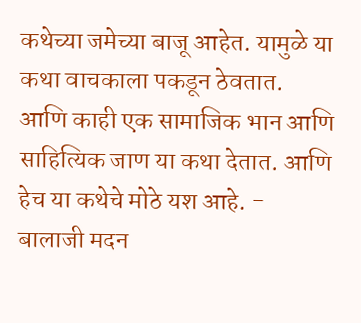कथेच्या जमेच्या बाजू आहेत. यामुळे या कथा वाचकाला पकडून ठेवतात. आणि काही एक सामाजिक भान आणि साहित्यिक जाण या कथा देतात. आणि हेच या कथेचे मोठे यश आहे. - बालाजी मदन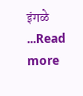इंगळे ...Read more